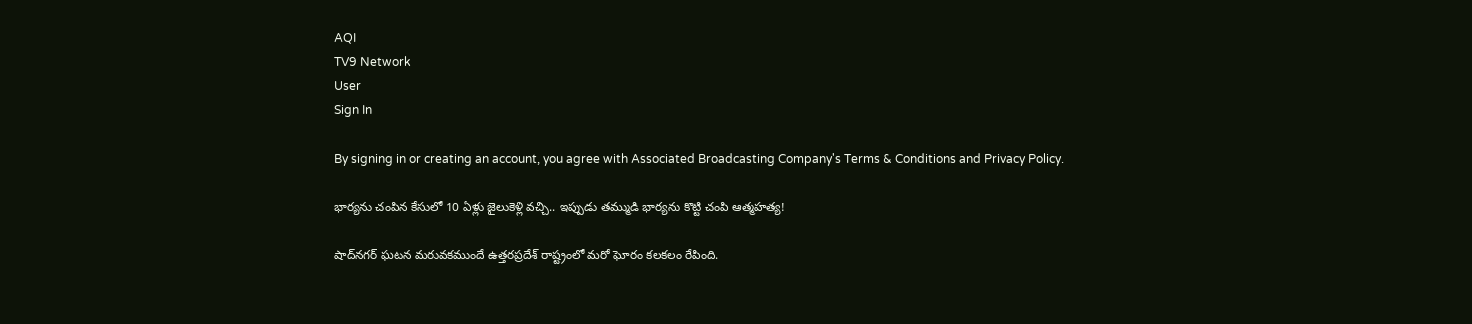AQI
TV9 Network
User
Sign In

By signing in or creating an account, you agree with Associated Broadcasting Company's Terms & Conditions and Privacy Policy.

భార్యను చంపిన కేసులో 10 ఏళ్లు జైలుకెళ్లి వచ్చి.. ఇప్పుడు తమ్ముడి భార్యను కొట్టి చంపి ఆత్మహత్య!

షాద్‌నగర్ ఘటన మరువకముందే ఉత్తరప్రదేశ్ రాష్ట్రంలో మరో ఘోరం కలకలం రేపింది.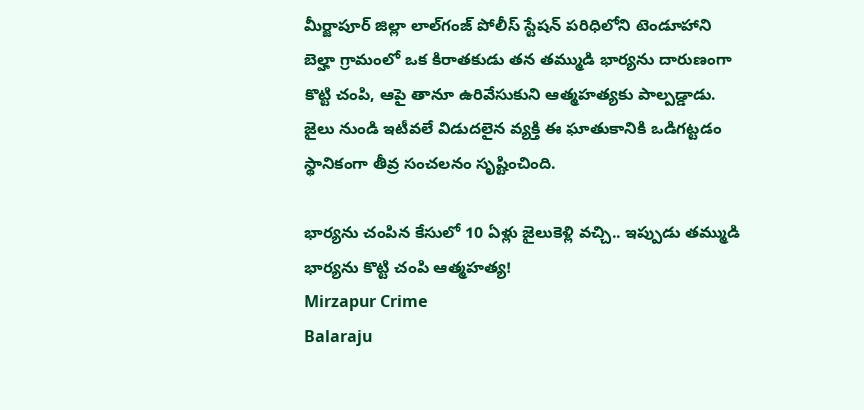మీర్జాపూర్ జిల్లా లాల్‌గంజ్ పోలీస్ స్టేషన్ పరిధిలోని టెండూహాని బెల్హా గ్రామంలో ఒక కిరాతకుడు తన తమ్ముడి భార్యను దారుణంగా కొట్టి చంపి, ఆపై తానూ ఉరివేసుకుని ఆత్మహత్యకు పాల్పడ్డాడు. జైలు నుండి ఇటీవలే విడుదలైన వ్యక్తి ఈ ఘాతుకానికి ఒడిగట్టడం స్థానికంగా తీవ్ర సంచలనం సృష్టించింది.

భార్యను చంపిన కేసులో 10 ఏళ్లు జైలుకెళ్లి వచ్చి.. ఇప్పుడు తమ్ముడి భార్యను కొట్టి చంపి ఆత్మహత్య!
Mirzapur Crime
Balaraju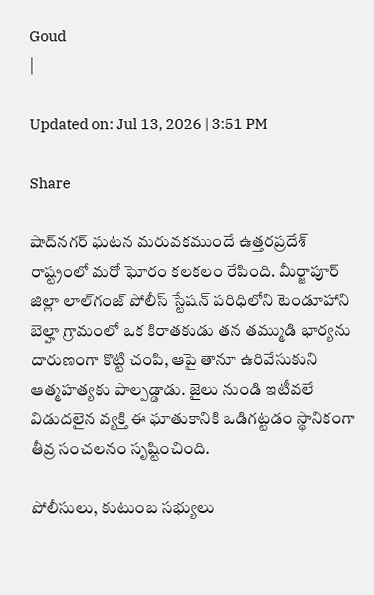Goud
|

Updated on: Jul 13, 2026 | 3:51 PM

Share

షాద్‌నగర్ ఘటన మరువకముందే ఉత్తరప్రదేశ్ రాష్ట్రంలో మరో ఘోరం కలకలం రేపింది. మీర్జాపూర్ జిల్లా లాల్‌గంజ్ పోలీస్ స్టేషన్ పరిధిలోని టెండూహాని బెల్హా గ్రామంలో ఒక కిరాతకుడు తన తమ్ముడి భార్యను దారుణంగా కొట్టి చంపి, ఆపై తానూ ఉరివేసుకుని ఆత్మహత్యకు పాల్పడ్డాడు. జైలు నుండి ఇటీవలే విడుదలైన వ్యక్తి ఈ ఘాతుకానికి ఒడిగట్టడం స్థానికంగా తీవ్ర సంచలనం సృష్టించింది.

పోలీసులు, కుటుంబ సభ్యులు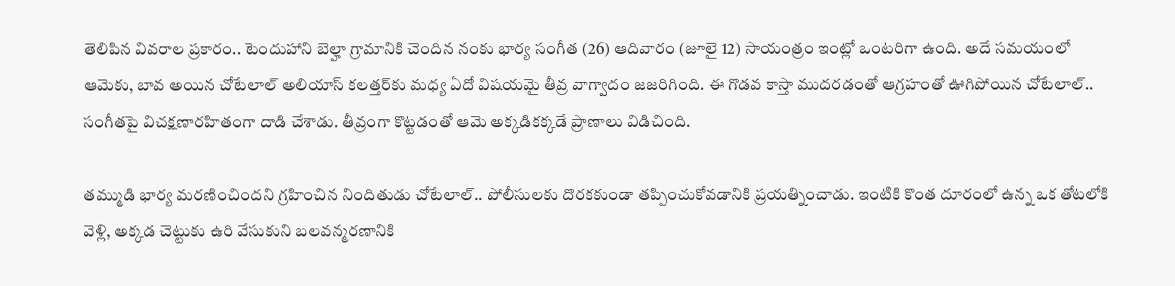తెలిపిన వివరాల ప్రకారం.. టెందుహాని బెల్హా గ్రామానికి చెందిన నంకు భార్య సంగీత (26) ఆదివారం (జూలై 12) సాయంత్రం ఇంట్లో ఒంటరిగా ఉంది. అదే సమయంలో ఆమెకు, బావ అయిన చోటేలాల్ అలియాస్ కలత్తర్‌కు మధ్య ఏదో విషయమై తీవ్ర వాగ్వాదం జజరిగింది. ఈ గొడవ కాస్తా ముదరడంతో ఆగ్రహంతో ఊగిపోయిన చోటేలాల్.. సంగీతపై విచక్షణారహితంగా దాడి చేశాడు. తీవ్రంగా కొట్టడంతో ఆమె అక్కడికక్కడే ప్రాణాలు విడిచింది.

తమ్ముడి భార్య మరణించిందని గ్రహించిన నిందితుడు చోటేలాల్.. పోలీసులకు దొరకకుండా తప్పించుకోవడానికి ప్రయత్నించాడు. ఇంటికి కొంత దూరంలో ఉన్న ఒక తోటలోకి వెళ్లి, అక్కడ చెట్టుకు ఉరి వేసుకుని బలవన్మరణానికి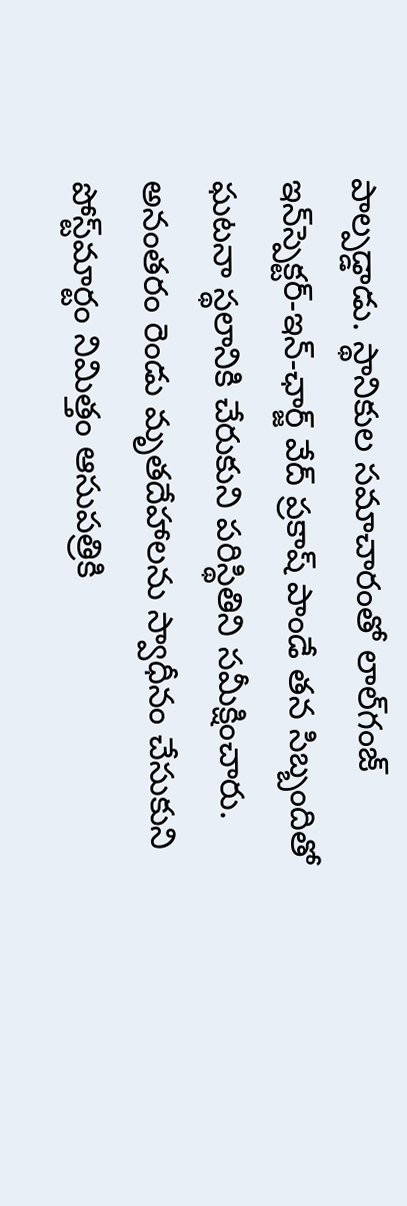పాల్పడ్డాడు. స్థానికుల సమాచారంతో లాల్‌గంజ్ ఇన్‌స్పెక్టర్-ఇన్-ఛార్జ్ వేద్ ప్రకాష్ పాండే తన సిబ్బందితో ఘటనా స్థలానికి చేరుకుని పరిస్థితిని సమీక్షించారు. అనంతరం రెండు మృతదేహాలను స్వాధీనం చేసుకుని పోస్ట్‌మార్టం నిమిత్తం ఆసుపత్రికి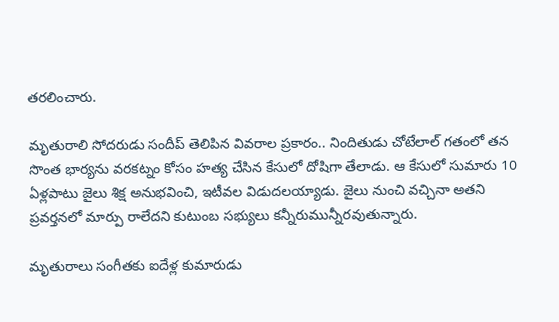తరలించారు.

మృతురాలి సోదరుడు సందీప్ తెలిపిన వివరాల ప్రకారం.. నిందితుడు చోటేలాల్ గతంలో తన సొంత భార్యను వరకట్నం కోసం హత్య చేసిన కేసులో దోషిగా తేలాడు. ఆ కేసులో సుమారు 10 ఏళ్లపాటు జైలు శిక్ష అనుభవించి, ఇటీవల విడుదలయ్యాడు. జైలు నుంచి వచ్చినా అతని ప్రవర్తనలో మార్పు రాలేదని కుటుంబ సభ్యులు కన్నీరుమున్నీరవుతున్నారు.

మృతురాలు సంగీతకు ఐదేళ్ల కుమారుడు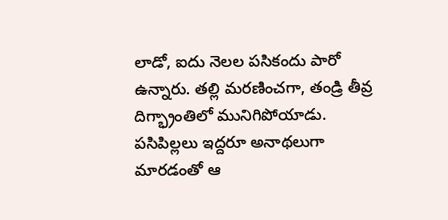లాడో, ఐదు నెలల పసికందు పారో ఉన్నారు. తల్లి మరణించగా, తండ్రి తీవ్ర దిగ్భ్రాంతిలో మునిగిపోయాడు. పసిపిల్లలు ఇద్దరూ అనాథలుగా మారడంతో ఆ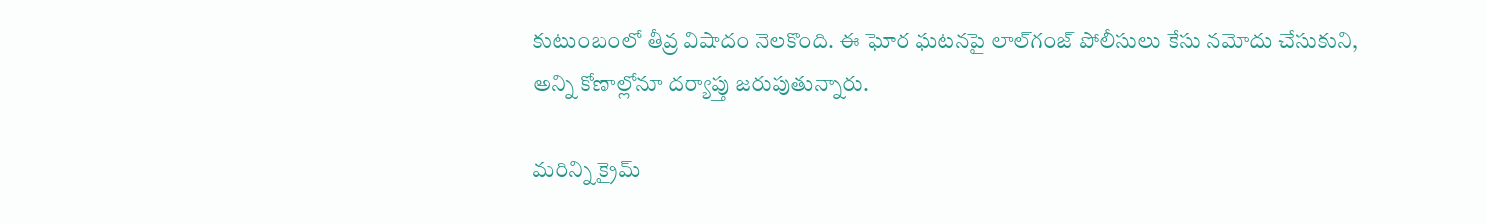కుటుంబంలో తీవ్ర విషాదం నెలకొంది. ఈ ఘోర ఘటనపై లాల్‌గంజ్ పోలీసులు కేసు నమోదు చేసుకుని, అన్ని కోణాల్లోనూ దర్యాప్తు జరుపుతున్నారు.

మరిన్ని క్రైమ్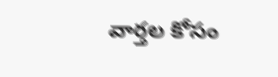వార్తల కోసం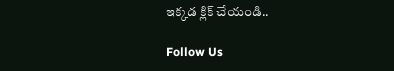ఇక్కడ క్లిక్ చేయండి..

Follow Us